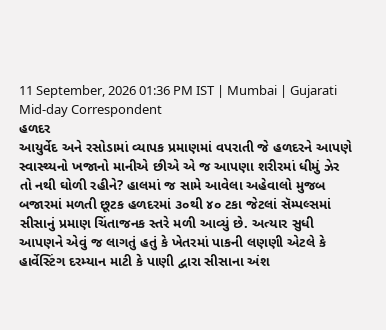11 September, 2026 01:36 PM IST | Mumbai | Gujarati Mid-day Correspondent
હળદર
આયુર્વેદ અને રસોડામાં વ્યાપક પ્રમાણમાં વપરાતી જે હળદરને આપણે સ્વાસ્થ્યનો ખજાનો માનીએ છીએ એ જ આપણા શરીરમાં ધીમું ઝેર તો નથી ઘોળી રહીને? હાલમાં જ સામે આવેલા અહેવાલો મુજબ બજારમાં મળતી છૂટક હળદરમાં ૩૦થી ૪૦ ટકા જેટલાં સૅમ્પલ્સમાં સીસાનું પ્રમાણ ચિંતાજનક સ્તરે મળી આવ્યું છે. અત્યાર સુધી આપણને એવું જ લાગતું હતું કે ખેતરમાં પાકની લણણી એટલે કે હાર્વેસ્ટિંગ દરમ્યાન માટી કે પાણી દ્વારા સીસાના અંશ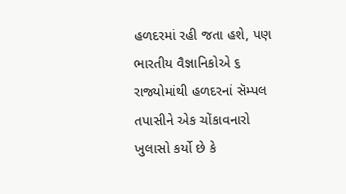હળદરમાં રહી જતા હશે, પણ ભારતીય વૈજ્ઞાનિકોએ ૬ રાજ્યોમાંથી હળદરનાં સૅમ્પલ તપાસીને એક ચોંકાવનારો ખુલાસો કર્યો છે કે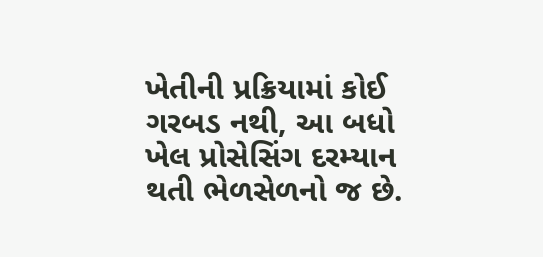ખેતીની પ્રક્રિયામાં કોઈ ગરબડ નથી, આ બધો ખેલ પ્રોસેસિંગ દરમ્યાન થતી ભેળસેળનો જ છે.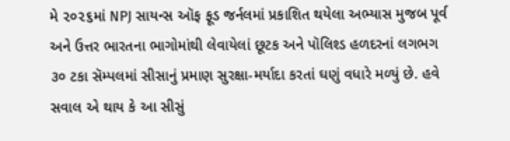મે ૨૦૨૬માં NPJ સાયન્સ ઑફ ફૂડ જર્નલમાં પ્રકાશિત થયેલા અભ્યાસ મુજબ પૂર્વ અને ઉત્તર ભારતના ભાગોમાંથી લેવાયેલાં છૂટક અને પૉલિશ્ડ હળદરનાં લગભગ ૩૦ ટકા સૅમ્પલમાં સીસાનું પ્રમાણ સુરક્ષા-મર્યાદા કરતાં ઘણું વધારે મળ્યું છે. હવે સવાલ એ થાય કે આ સીસું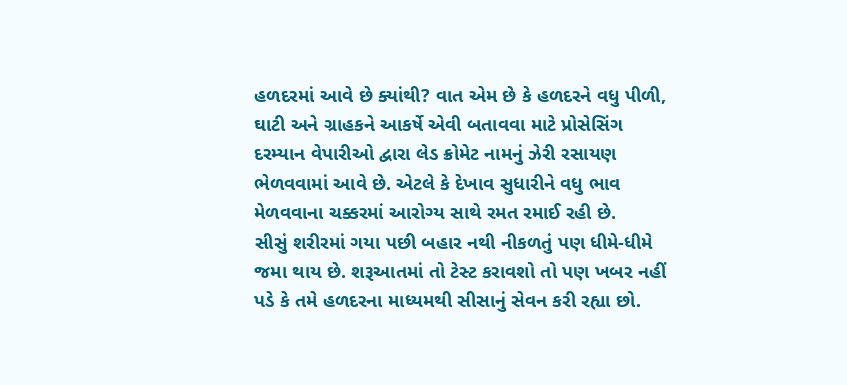હળદરમાં આવે છે ક્યાંથી? વાત એમ છે કે હળદરને વધુ પીળી, ઘાટી અને ગ્રાહકને આકર્ષે એવી બતાવવા માટે પ્રોસેસિંગ દરમ્યાન વેપારીઓ દ્વારા લેડ ક્રોમેટ નામનું ઝેરી રસાયણ ભેળવવામાં આવે છે. એટલે કે દેખાવ સુધારીને વધુ ભાવ મેળવવાના ચક્કરમાં આરોગ્ય સાથે રમત રમાઈ રહી છે.
સીસું શરીરમાં ગયા પછી બહાર નથી નીકળતું પણ ધીમે-ધીમે જમા થાય છે. શરૂઆતમાં તો ટેસ્ટ કરાવશો તો પણ ખબર નહીં પડે કે તમે હળદરના માધ્યમથી સીસાનું સેવન કરી રહ્યા છો.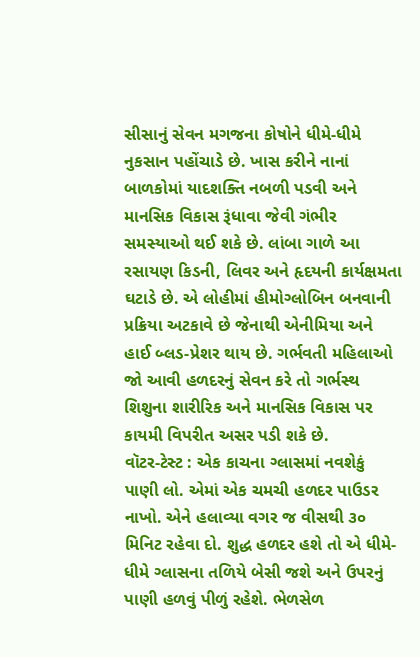સીસાનું સેવન મગજના કોષોને ધીમે-ધીમે નુકસાન પહોંચાડે છે. ખાસ કરીને નાનાં બાળકોમાં યાદશક્તિ નબળી પડવી અને માનસિક વિકાસ રૂંધાવા જેવી ગંભીર સમસ્યાઓ થઈ શકે છે. લાંબા ગાળે આ રસાયણ કિડની, લિવર અને હૃદયની કાર્યક્ષમતા ઘટાડે છે. એ લોહીમાં હીમોગ્લોબિન બનવાની પ્રક્રિયા અટકાવે છે જેનાથી એનીમિયા અને હાઈ બ્લડ-પ્રેશર થાય છે. ગર્ભવતી મહિલાઓ જો આવી હળદરનું સેવન કરે તો ગર્ભસ્થ શિશુના શારીરિક અને માનસિક વિકાસ પર કાયમી વિપરીત અસર પડી શકે છે.
વૉટર-ટેસ્ટ : એક કાચના ગ્લાસમાં નવશેકું પાણી લો. એમાં એક ચમચી હળદર પાઉડર નાખો. એને હલાવ્યા વગર જ વીસથી ૩૦ મિનિટ રહેવા દો. શુદ્ધ હળદર હશે તો એ ધીમે-ધીમે ગ્લાસના તળિયે બેસી જશે અને ઉપરનું પાણી હળવું પીળું રહેશે. ભેળસેળ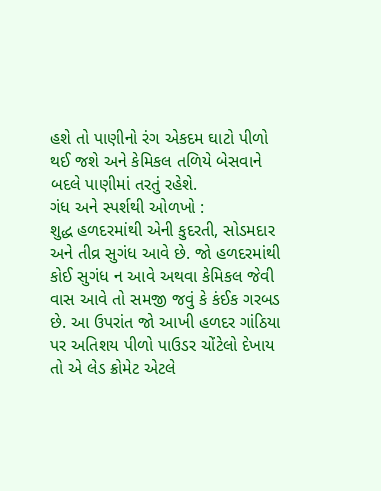હશે તો પાણીનો રંગ એકદમ ઘાટો પીળો થઈ જશે અને કેમિકલ તળિયે બેસવાને બદલે પાણીમાં તરતું રહેશે.
ગંધ અને સ્પર્શથી ઓળખો :
શુદ્ધ હળદરમાંથી એની કુદરતી, સોડમદાર અને તીવ્ર સુગંધ આવે છે. જો હળદરમાંથી કોઈ સુગંધ ન આવે અથવા કેમિકલ જેવી વાસ આવે તો સમજી જવું કે કંઈક ગરબડ છે. આ ઉપરાંત જો આખી હળદર ગાંઠિયા પર અતિશય પીળો પાઉડર ચોંટેલો દેખાય તો એ લેડ ક્રોમેટ એટલે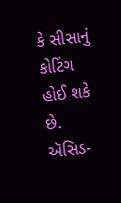કે સીસાનું કોટિંગ હોઈ શકે છે.
ઍસિડ-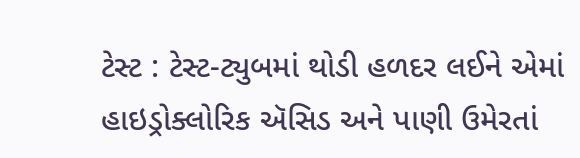ટેસ્ટ : ટેસ્ટ-ટ્યુબમાં થોડી હળદર લઈને એમાં હાઇડ્રોક્લોરિક ઍસિડ અને પાણી ઉમેરતાં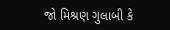જો મિશ્રણ ગુલાબી કે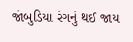જાંબુડિયા રંગનું થઈ જાય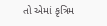તો એમાં કૃત્રિમ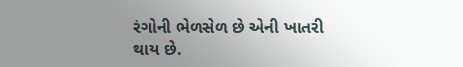રંગોની ભેળસેળ છે એની ખાતરી થાય છે.